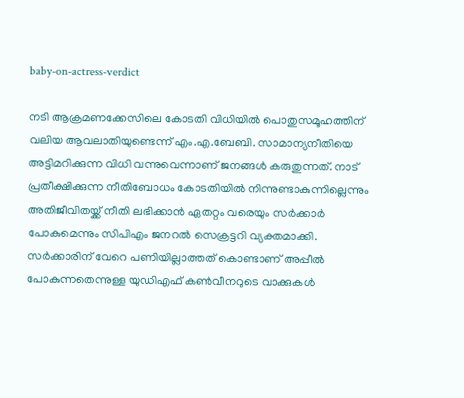baby-on-actress-verdict

നടി ആക്രമണക്കേസിലെ കോടതി വിധിയില്‍ പൊതുസമൂഹത്തിന് വലിയ ആവലാതിയുണ്ടെന്ന് എം.എ.ബേബി. സാമാന്യനീതിയെ അട്ടിമറിക്കുന്ന വിധി വന്നുവെന്നാണ് ജനങ്ങള്‍ കരുതുന്നത്. നാട് പ്രതീക്ഷിക്കുന്ന നീതിബോധം കോടതിയില്‍ നിന്നുണ്ടാകുന്നില്ലെന്നും അതിജീവിതയ്ക്ക് നീതി ലഭിക്കാന്‍ ഏതറ്റം വരെയും സര്‍ക്കാര്‍ പോകുമെന്നും സിപിഎം ജനറല്‍ സെക്രട്ടറി വ്യക്തമാക്കി. സര്‍ക്കാരിന് വേറെ പണിയില്ലാത്തത് കൊണ്ടാണ് അപ്പീല്‍ പോകുന്നതെന്നുള്ള യുഡിഎഫ് കണ്‍വീനറുടെ വാക്കുകള്‍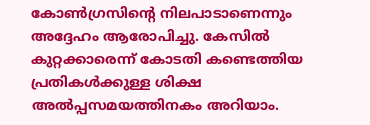കോണ്‍ഗ്രസിന്‍റെ നിലപാടാണെന്നും അദ്ദേഹം ആരോപിച്ചു. കേസില്‍ കുറ്റക്കാരെന്ന് കോടതി കണ്ടെത്തിയ പ്രതികള്‍ക്കുള്ള ശിക്ഷ അല്‍പ്പസമയത്തിനകം അറിയാം.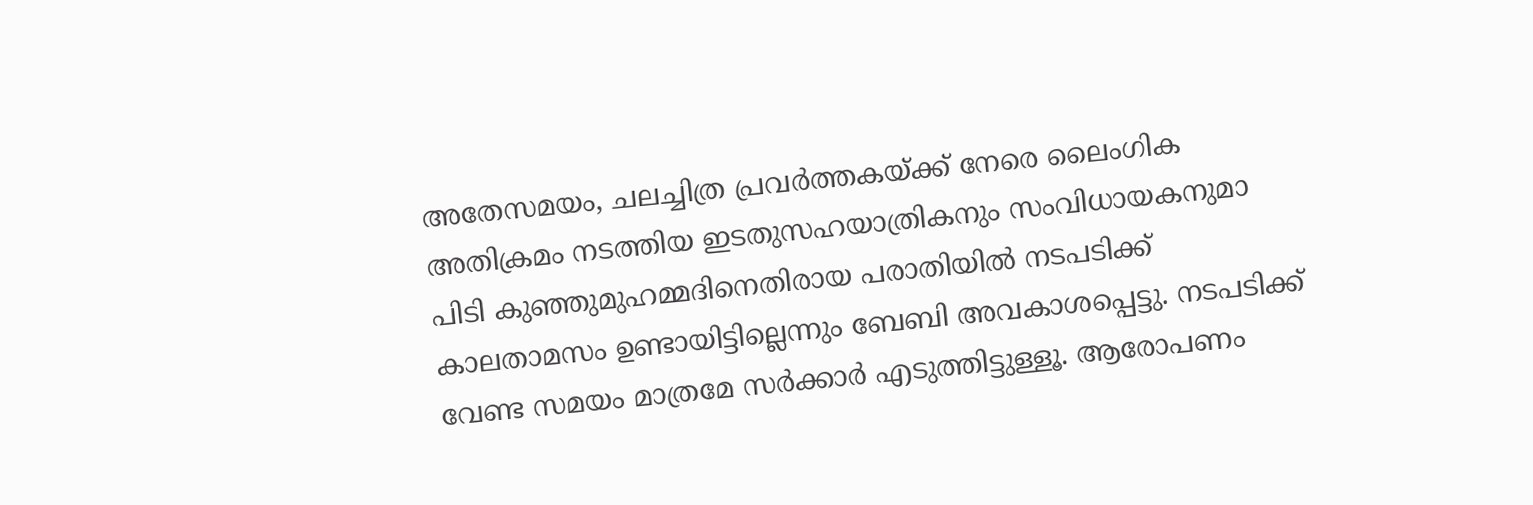അതേസമയം, ചലച്ചിത്ര പ്രവര്‍ത്തകയ്ക്ക് നേരെ ലൈംഗിക അതിക്രമം നടത്തിയ ഇടതുസഹയാത്രികനും സംവിധായകനുമാ പിടി കുഞ്ഞുമുഹമ്മദിനെതിരായ പരാതിയില്‍ നടപടിക്ക് കാലതാമസം ഉണ്ടായിട്ടില്ലെന്നും ബേബി അവകാശപ്പെട്ടു. നടപടിക്ക് വേണ്ട സമയം മാത്രമേ സര്‍ക്കാര്‍ എടുത്തിട്ടുള്ളൂ. ആരോപണം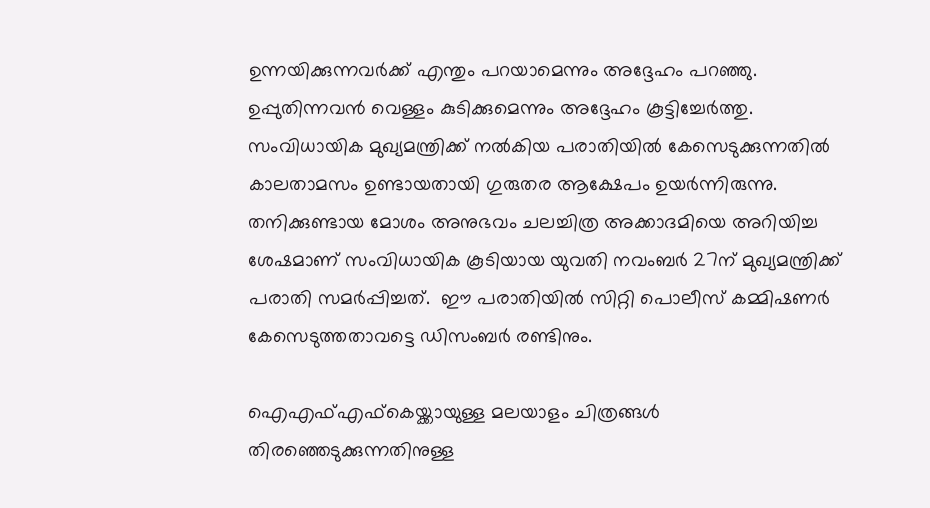ഉന്നയിക്കുന്നവര്‍ക്ക് എന്തും പറയാമെന്നും അദ്ദേഹം പറഞ്ഞു. ഉപ്പുതിന്നവന്‍ വെള്ളം കുടിക്കുമെന്നും അദ്ദേഹം കൂട്ടിച്ചേര്‍ത്തു. സംവിധായിക മുഖ്യമന്ത്രിക്ക് നല്‍കിയ പരാതിയില്‍ കേസെടുക്കുന്നതില്‍ കാലതാമസം ഉണ്ടായതായി ഗുരുതര ആക്ഷേപം ഉയര്‍ന്നിരുന്നു. തനിക്കുണ്ടായ മോശം അനുഭവം ചലച്ചിത്ര അക്കാദമിയെ അറിയിച്ച ശേഷമാണ് സംവിധായിക കൂടിയായ യുവതി നവംബര്‍ 27ന് മുഖ്യമന്ത്രിക്ക് പരാതി സമര്‍പ്പിച്ചത്.  ഈ പരാതിയില്‍ സിറ്റി പൊലീസ് കമ്മിഷണര്‍ കേസെടുത്തതാവട്ടെ ഡിസംബര്‍ രണ്ടിനും.

ഐഎഫ്എഫ്കെയ്ക്കായുള്ള മലയാളം ചിത്രങ്ങള്‍ തിരഞ്ഞെടുക്കുന്നതിനുള്ള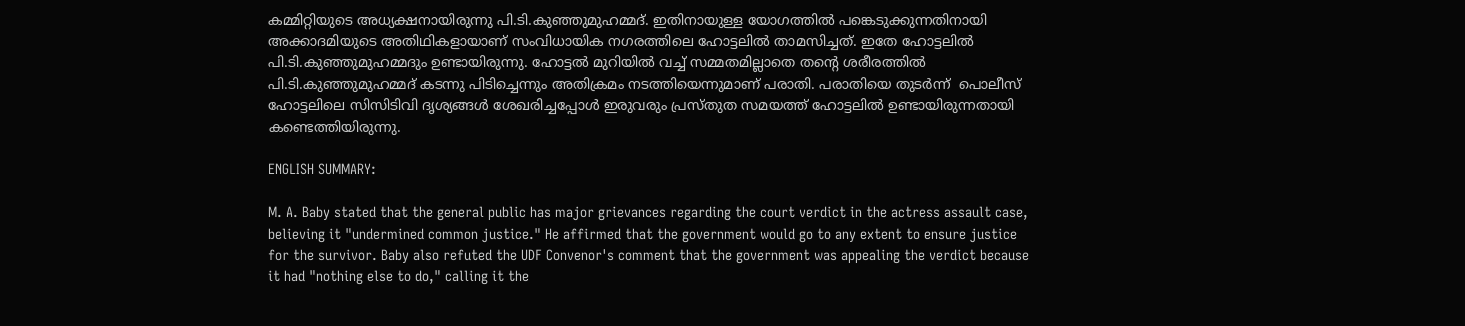കമ്മിറ്റിയുടെ അധ്യക്ഷനായിരുന്നു പി.ടി.കുഞ്ഞുമുഹമ്മദ്. ഇതിനായുള്ള യോഗത്തില്‍ പങ്കെടുക്കുന്നതിനായി അക്കാദമിയുടെ അതിഥികളായാണ് സംവിധായിക നഗരത്തിലെ ഹോട്ടലില്‍ താമസിച്ചത്. ഇതേ ഹോട്ടലില്‍ പി.ടി.കുഞ്ഞുമുഹമ്മദും ഉണ്ടായിരുന്നു. ഹോട്ടല്‍ മുറിയില്‍ വച്ച് സമ്മതമില്ലാതെ തന്‍റെ ശരീരത്തില്‍ പി.ടി.കുഞ്ഞുമുഹമ്മദ് കടന്നു പിടിച്ചെന്നും അതിക്രമം നടത്തിയെന്നുമാണ് പരാതി. പരാതിയെ തുടര്‍ന്ന്  പൊലീസ് ഹോട്ടലിലെ സിസിടിവി ദൃശ്യങ്ങള്‍ ശേഖരിച്ചപ്പോള്‍ ഇരുവരും പ്രസ്തുത സമയത്ത് ഹോട്ടലില്‍ ഉണ്ടായിരുന്നതായി കണ്ടെത്തിയിരുന്നു.

ENGLISH SUMMARY:

M. A. Baby stated that the general public has major grievances regarding the court verdict in the actress assault case, believing it "undermined common justice." He affirmed that the government would go to any extent to ensure justice for the survivor. Baby also refuted the UDF Convenor's comment that the government was appealing the verdict because it had "nothing else to do," calling it the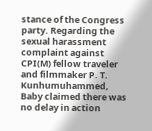stance of the Congress party. Regarding the sexual harassment complaint against CPI(M) fellow traveler and filmmaker P. T. Kunhumuhammed, Baby claimed there was no delay in action